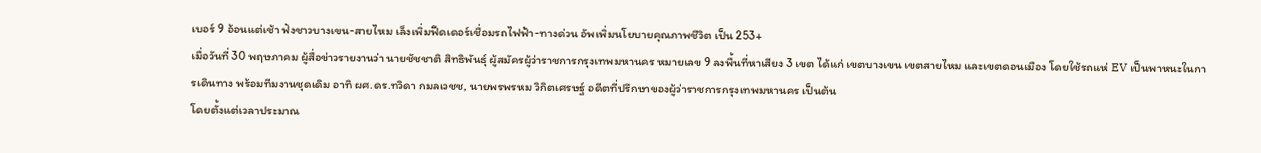เบอร์ 9 อ้อนแต่เช้า ฟังชาวบางเขน-สายไหม เล็งเพิ่มฟีดเดอร์เชื่อมรถไฟฟ้า-ทางด่วน อัพเพิ่มนโยบายคุณภาพชีวิต เป็น 253+
เมื่อวันที่ 30 พฤษภาคม ผู้สื่อข่าวรายงานว่า นายชัชชาติ สิทธิพันธุ์ ผู้สมัครผู้ว่าราชการกรุงเทพมหานคร หมายเลข 9 ลงพื้นที่หาเสียง 3 เขต ได้แก่ เขตบางเขน เขตสายไหม และเขตดอนเมือง โดยใช้รถแห่ EV เป็นพาหนะในการเดินทาง พร้อมทีมงานชุดเดิม อาทิ ผศ.ดร.ทวิดา กมลเวชช, นายพรพรหม วิกิตเศรษฐ์ อดีตที่ปรึกษาของผู้ว่าราชการกรุงเทพมหานคร เป็นต้น
โดยตั้งแต่เวลาประมาณ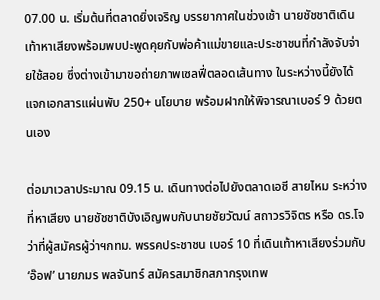07.00 น. เริ่มต้นที่ตลาดยิ่งเจริญ บรรยากาศในช่วงเช้า นายชัชชาติเดินเท้าหาเสียงพร้อมพบปะพูดคุยกับพ่อค้าแม่ขายและประชาชนที่กำลังจับจ่ายใช้สอย ซึ่งต่างเข้ามาขอถ่ายภาพเซลฟี่ตลอดเส้นทาง ในระหว่างนี้ยังได้แจกเอกสารแผ่นพับ 250+ นโยบาย พร้อมฝากให้พิจารณาเบอร์ 9 ด้วยตนเอง

ต่อมาเวลาประมาณ 09.15 น. เดินทางต่อไปยังตลาดเอซี สายไหม ระหว่างที่หาเสียง นายชัชชาติบังเอิญพบกับนายชัยวัฒน์ สถาวรวิจิตร หรือ ดร.โจ ว่าที่ผู้สมัครผู้ว่าฯกทม. พรรคประชาชน เบอร์ 10 ที่เดินเท้าหาเสียงร่วมกับ ‘อ๊อฟ’ นายภมร พลจันทร์ สมัครสมาชิกสภากรุงเทพ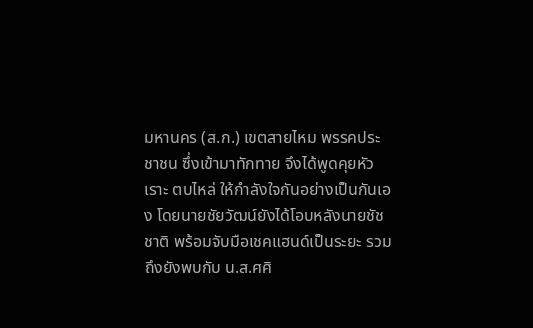มหานคร (ส.ก.) เขตสายไหม พรรคประชาชน ซึ่งเข้ามาทักทาย จึงได้พูดคุยหัวเราะ ตบไหล่ ให้กำลังใจกันอย่างเป็นกันเอง โดยนายชัยวัฒน์ยังได้โอบหลังนายชัชชาติ พร้อมจับมือเชคแฮนด์เป็นระยะ รวมถึงยังพบกับ น.ส.ศศิ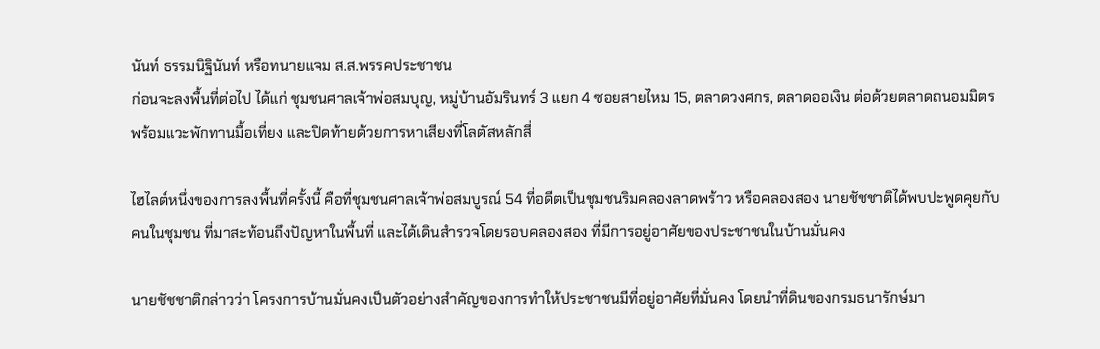นันท์ ธรรมนิฐินันท์ หรือทนายแจม ส.ส.พรรคประชาชน
ก่อนจะลงพื้นที่ต่อไป ได้แก่ ชุมชนศาลเจ้าพ่อสมบุญ, หมู่บ้านอัมรินทร์ 3 แยก 4 ซอยสายไหม 15, ตลาดวงศกร, ตลาดออเงิน ต่อด้วยตลาดถนอมมิตร พร้อมแวะพักทานมื้อเที่ยง และปิดท้ายด้วยการหาเสียงที่โลตัสหลักสี่

ไฮไลต์หนึ่งของการลงพื้นที่ครั้งนี้ คือที่ชุมชนศาลเจ้าพ่อสมบูรณ์ 54 ที่อดีตเป็นชุมชนริมคลองลาดพร้าว หรือคลองสอง นายชัชชาติได้พบปะพูดคุยกับคนในชุมชน ที่มาสะท้อนถึงปัญหาในพื้นที่ และได้เดินสำรวจโดยรอบคลองสอง ที่มีการอยู่อาศัยของประชาชนในบ้านมั่นคง

นายชัชชาติกล่าวว่า โครงการบ้านมั่นคงเป็นตัวอย่างสำคัญของการทำให้ประชาชนมีที่อยู่อาศัยที่มั่นคง โดยนำที่ดินของกรมธนารักษ์มา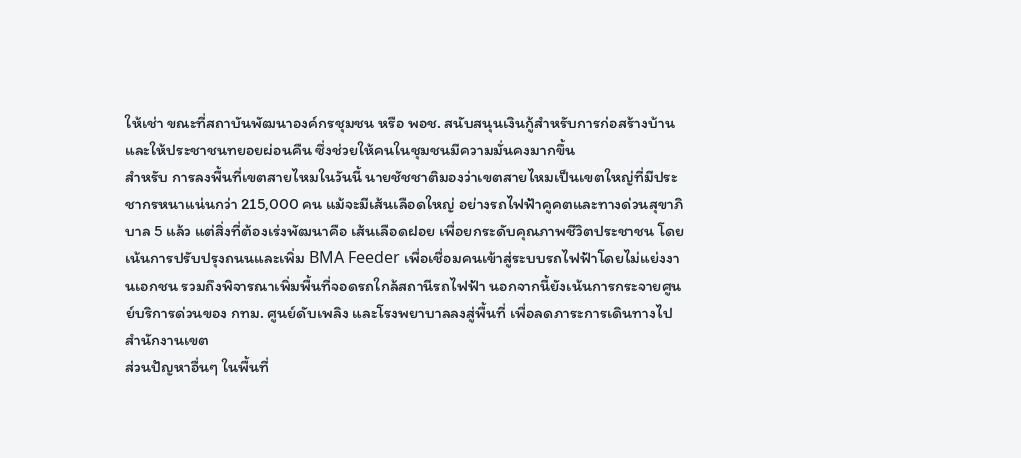ให้เช่า ขณะที่สถาบันพัฒนาองค์กรชุมชน หรือ พอช. สนับสนุนเงินกู้สำหรับการก่อสร้างบ้าน และให้ประชาชนทยอยผ่อนคืน ซึ่งช่วยให้คนในชุมชนมีความมั่นคงมากขึ้น
สำหรับ การลงพื้นที่เขตสายไหมในวันนี้ นายชัชชาติมองว่าเขตสายไหมเป็นเขตใหญ่ที่มีประชากรหนาแน่นกว่า 215,000 คน แม้จะมีเส้นเลือดใหญ่ อย่างรถไฟฟ้าคูคตและทางด่วนสุขาภิบาล 5 แล้ว แต่สิ่งที่ต้องเร่งพัฒนาคือ เส้นเลือดฝอย เพื่อยกระดับคุณภาพชีวิตประชาชน โดยเน้นการปรับปรุงถนนและเพิ่ม BMA Feeder เพื่อเชื่อมคนเข้าสู่ระบบรถไฟฟ้าโดยไม่แย่งงานเอกชน รวมถึงพิจารณาเพิ่มพื้นที่จอดรถใกล้สถานีรถไฟฟ้า นอกจากนี้ยังเน้นการกระจายศูนย์บริการด่วนของ กทม. ศูนย์ดับเพลิง และโรงพยาบาลลงสู่พื้นที่ เพื่อลดภาระการเดินทางไปสำนักงานเขต
ส่วนปัญหาอื่นๆ ในพื้นที่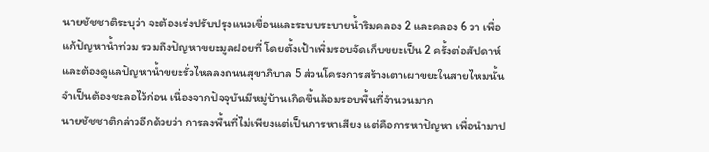นายชัชชาติระบุว่า จะต้องเร่งปรับปรุงแนวเขื่อนและระบบระบายน้ำริมคลอง 2 และคลอง 6 วา เพื่อแก้ปัญหาน้ำท่วม รวมถึงปัญหาขยะมูลฝอยที่ โดยตั้งเป้าเพิ่มรอบจัดเก็บขยะเป็น 2 ครั้งต่อสัปดาห์ และต้องดูแลปัญหาน้ำขยะรั่วไหลลงถนนสุขาภิบาล 5 ส่วนโครงการสร้างเตาเผาขยะในสายไหมนั้น จำเป็นต้องชะลอไว้ก่อน เนื่องจากปัจจุบันมีหมู่บ้านเกิดขึ้นล้อมรอบพื้นที่จำนวนมาก
นายชัชชาติกล่าวอีกด้วยว่า การลงพื้นที่ไม่เพียงแต่เป็นการหาเสียง แต่คือการหาปัญหา เพื่อนำมาป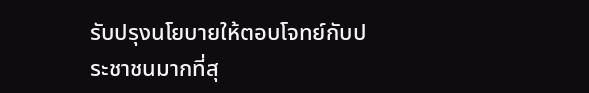รับปรุงนโยบายให้ตอบโจทย์กับประชาชนมากที่สุ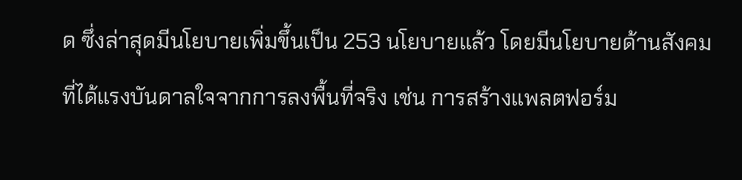ด ซึ่งล่าสุดมีนโยบายเพิ่มขึ้นเป็น 253 นโยบายแล้ว โดยมีนโยบายด้านสังคมที่ได้แรงบันดาลใจจากการลงพื้นที่จริง เช่น การสร้างแพลตฟอร์ม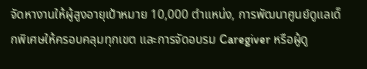จัดหางานให้ผู้สูงอายุเป้าหมาย 10,000 ตำแหน่ง, การพัฒนาศูนย์ดูแลเด็กพิเศษให้ครอบคลุมทุกเขต และการจัดอบรม Caregiver หรือผู้ดู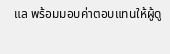แล พร้อมมอบค่าตอบแทนให้ผู้ดู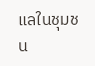แลในชุมชน